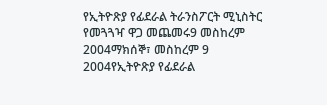የኢትዮጽያ የፊደራል ትራንስፖርት ሚኒስትር የመጓጓዣ ዋጋ መጨመሩ9 መስከረም 2004ማክሰኞ፣ መስከረም 9 2004የኢትዮጽያ የፊደራል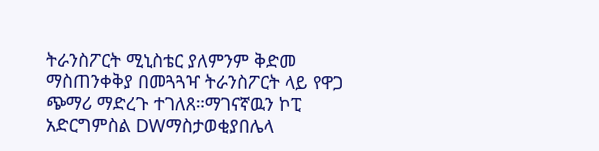ትራንስፖርት ሚኒስቴር ያለምንም ቅድመ ማስጠንቀቅያ በመጓጓዣ ትራንስፖርት ላይ የዋጋ ጭማሪ ማድረጉ ተገለጸ።ማገናኛዉን ኮፒ አድርግምስል DWማስታወቂያበሌላ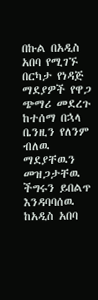በኩል በአዲስ አበባ የሚገኙ በርካታ የነዳጅ ማደያዎች የዋጋ ጭማሪ መደረጉ ከተሰማ በኋላ ቤንዚን የለንም ብለዉ ማደያቸዉን መዝጋታቸዉ ችግሩን ይበልጥ እንዳባባሰዉ ከአዲስ አበባ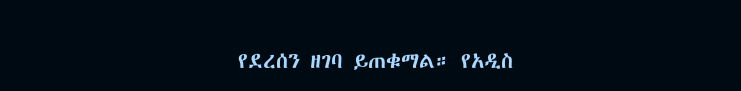የደረሰን ዘገባ ይጠቁማል። የአዲስ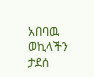አበባዉ ወኪላችን ታደሰ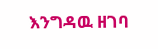እንግዳዉ ዘገባ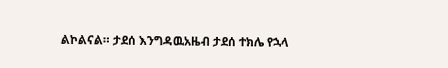ልኮልናል። ታደሰ እንግዳዉአዜብ ታደሰ ተክሌ የኋላ